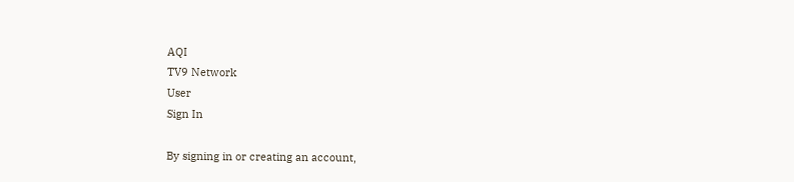AQI
TV9 Network
User
Sign In

By signing in or creating an account,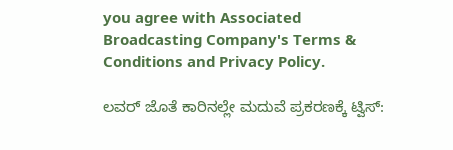you agree with Associated Broadcasting Company's Terms & Conditions and Privacy Policy.

ಲವರ್ ಜೊತೆ ಕಾರಿನಲ್ಲೇ ಮದುವೆ ಪ್ರಕರಣಕ್ಕೆ ಟ್ವಿಸ್: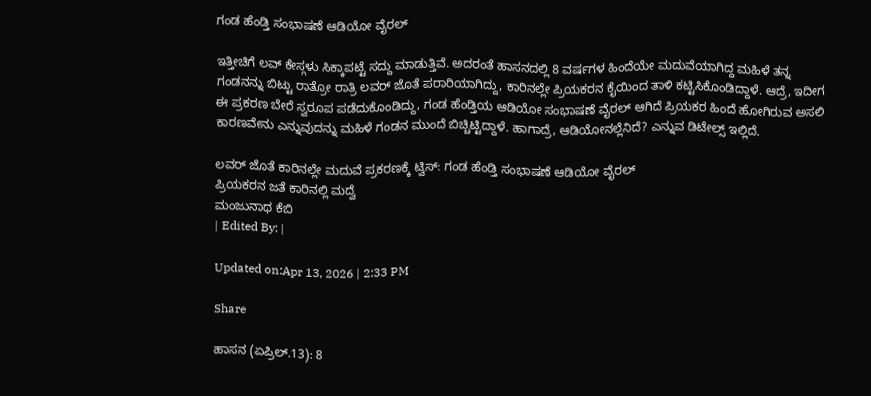ಗಂಡ ಹೆಂಡ್ತಿ ಸಂಭಾಷಣೆ ಆಡಿಯೋ ವೈರಲ್

ಇತ್ತೀಚಿಗೆ ಲವ್ ಕೇಸ್ಗಳು ಸಿಕ್ಕಾಪಟ್ಟೆ ಸದ್ದು ಮಾಡುತ್ತಿವೆ. ಅದರಂತೆ ಹಾಸನದಲ್ಲಿ 8 ವರ್ಷಗಳ ಹಿಂದೆಯೇ ಮದುವೆಯಾಗಿದ್ದ ಮಹಿಳೆ ತನ್ನ ಗಂಡನನ್ನು ಬಿಟ್ಟು ರಾತ್ರೋ ರಾತ್ರಿ ಲವರ್ ಜೊತೆ ಪರಾರಿಯಾಗಿದ್ದು, ಕಾರಿನಲ್ಲೇ ಪ್ರಿಯಕರನ ಕೈಯಿಂದ ತಾಳಿ ಕಟ್ಟಿಸಿಕೊಂಡಿದ್ದಾಳೆ. ಆದ್ರೆ, ಇದೀಗ ಈ ಪ್ರಕರಣ ಬೇರೆ ಸ್ವರೂಪ ಪಡೆದುಕೊಂಡಿದ್ದು, ಗಂಡ ಹೆಂಡ್ತಿಯ ಆಡಿಯೋ ಸಂಭಾಷಣೆ ವೈರಲ್ ಆಗಿದೆ ಪ್ರಿಯಕರ ಹಿಂದೆ ಹೋಗಿರುವ ಅಸಲಿ ಕಾರಣವೇನು ಎನ್ನುವುದನ್ನು ಮಹಿಳೆ ಗಂಡನ ಮುಂದೆ ಬಿಚ್ಚಿಟ್ಟಿದ್ದಾಳೆ. ಹಾಗಾದ್ರೆ, ಆಡಿಯೋನಲ್ಲೆನಿದೆ? ಎನ್ನುವ ಡಿಟೇಲ್ಸ್ ಇಲ್ಲಿದೆ.

ಲವರ್ ಜೊತೆ ಕಾರಿನಲ್ಲೇ ಮದುವೆ ಪ್ರಕರಣಕ್ಕೆ ಟ್ವಿಸ್: ಗಂಡ ಹೆಂಡ್ತಿ ಸಂಭಾಷಣೆ ಆಡಿಯೋ ವೈರಲ್
ಪ್ರಿಯಕರನ ಜತೆ ಕಾರಿನಲ್ಲಿ ಮದ್ವೆ
ಮಂಜುನಾಥ ಕೆಬಿ
| Edited By: |

Updated on:Apr 13, 2026 | 2:33 PM

Share

ಹಾಸನ (ಏಪ್ರಿಲ್.13): 8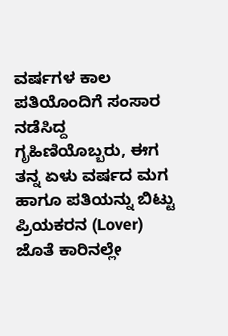ವರ್ಷಗಳ ಕಾಲ ಪತಿಯೊಂದಿಗೆ ಸಂಸಾರ ನಡೆಸಿದ್ದ ಗೃಹಿಣಿಯೊಬ್ಬರು, ಈಗ ತನ್ನ ಏಳು ವರ್ಷದ ಮಗ ಹಾಗೂ ಪತಿಯನ್ನು ಬಿಟ್ಟು ಪ್ರಿಯಕರನ (Lover) ಜೊತೆ ಕಾರಿನಲ್ಲೇ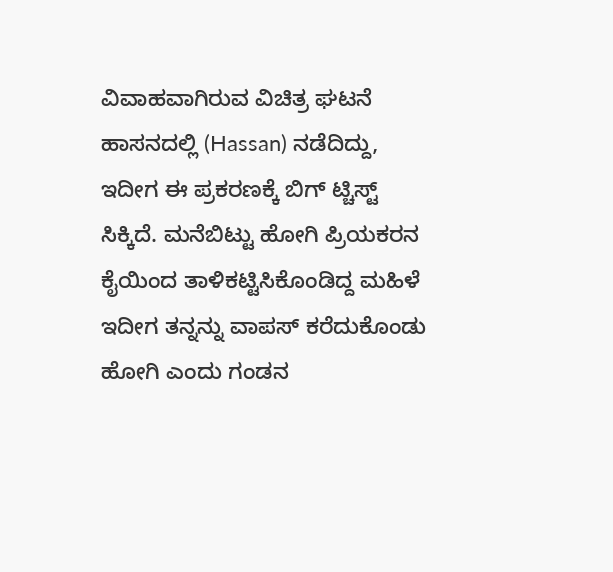ವಿವಾಹವಾಗಿರುವ ವಿಚಿತ್ರ ಘಟನೆ ಹಾಸನದಲ್ಲಿ (Hassan) ನಡೆದಿದ್ದು, ಇದೀಗ ಈ ಪ್ರಕರಣಕ್ಕೆ ಬಿಗ್ ಟ್ಚಿಸ್ಟ್ ಸಿಕ್ಕಿದೆ. ಮನೆಬಿಟ್ಟು ಹೋಗಿ ಪ್ರಿಯಕರನ ಕೈಯಿಂದ ತಾಳಿಕಟ್ಟಿಸಿಕೊಂಡಿದ್ದ ಮಹಿಳೆ ಇದೀಗ ತನ್ನನ್ನು ವಾಪಸ್ ಕರೆದುಕೊಂಡು ಹೋಗಿ ಎಂದು ಗಂಡನ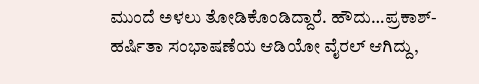ಮುಂದೆ ಅಳಲು ತೋಡಿಕೊಂಡಿದ್ದಾರೆ. ಹೌದು…ಪ್ರಕಾಶ್-ಹರ್ಷಿತಾ ಸಂಭಾಷಣೆಯ ಆಡಿಯೋ ವೈರಲ್ ಆಗಿದ್ದು,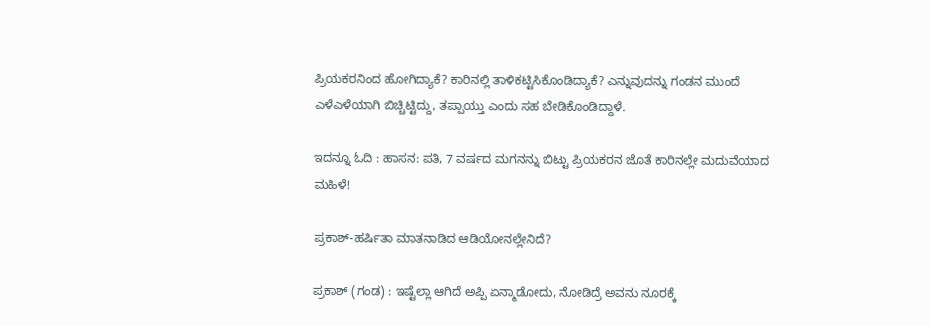ಪ್ರಿಯಕರನಿಂದ ಹೋಗಿದ್ಯಾಕೆ? ಕಾರಿನಲ್ಲಿ ತಾಳಿಕಟ್ಟಿಸಿಕೊಂಡಿದ್ಯಾಕೆ? ಎನ್ನುವುದನ್ನು ಗಂಡನ ಮುಂದೆ ಎಳೆಎಳೆಯಾಗಿ ಬಿಚ್ಚಿಟ್ಟಿದ್ದು, ತಪ್ಪಾಯ್ತು ಎಂದು ಸಹ ಬೇಡಿಕೊಂಡಿದ್ದಾಳೆ.

ಇದನ್ನೂ ಓದಿ : ಹಾಸನ: ಪತಿ, 7 ವರ್ಷದ ಮಗನನ್ನು ಬಿಟ್ಟು ಪ್ರಿಯಕರನ ಜೊತೆ ಕಾರಿನಲ್ಲೇ ಮದುವೆಯಾದ ಮಹಿಳೆ!

ಪ್ರಕಾಶ್-ಹರ್ಷಿತಾ ಮಾತನಾಡಿದ ಆಡಿಯೋನಲ್ಲೇನಿದೆ?

ಪ್ರಕಾಶ್ (ಗಂಡ) : ಇಷ್ಟೆಲ್ಲಾ ಆಗಿದೆ ಅಪ್ಪಿ ಏನ್ಮಾಡೋದು, ನೋಡಿದ್ರೆ ಅವನು‌ ನೂರಕ್ಕೆ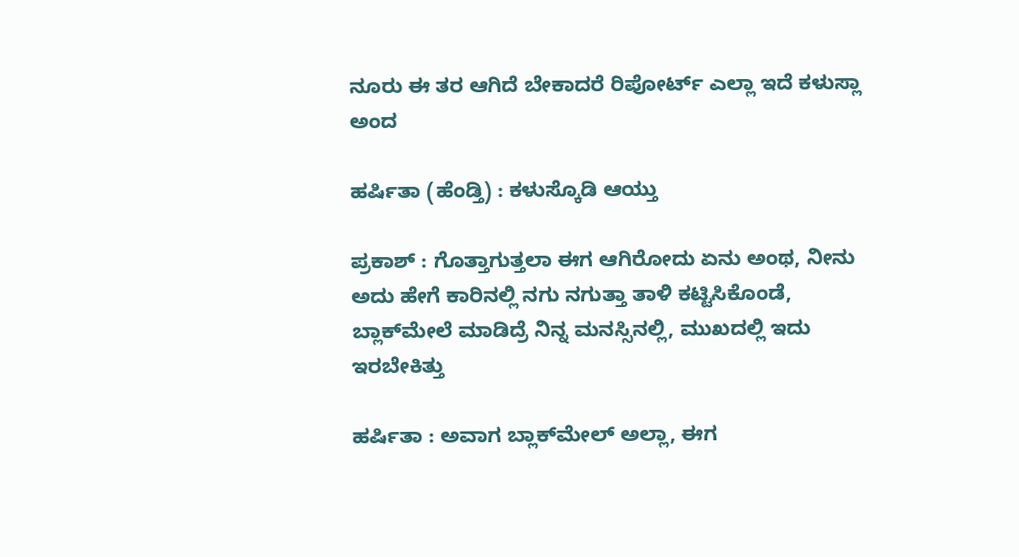ನೂರು ಈ ತರ ಆಗಿದೆ ಬೇಕಾದರೆ ರಿಪೋರ್ಟ್ ಎಲ್ಲಾ ಇದೆ ಕಳುಸ್ಲಾ ಅಂದ

ಹರ್ಷಿತಾ (ಹೆಂಡ್ತಿ) : ಕಳುಸ್ಕೊಡಿ ಆಯ್ತು

ಪ್ರಕಾಶ್ : ಗೊತ್ತಾಗುತ್ತಲಾ ಈಗ ಆಗಿರೋದು ಏನು ಅಂಥ, ನೀನು ಅದು ಹೇಗೆ ಕಾರಿನಲ್ಲಿ ನಗು ನಗುತ್ತಾ ತಾಳಿ ಕಟ್ಟಿಸಿಕೊಂಡೆ, ಬ್ಲಾಕ್‌ಮೇಲೆ ಮಾಡಿದ್ರೆ ನಿನ್ನ ಮನಸ್ಸಿನಲ್ಲಿ, ಮುಖದಲ್ಲಿ ಇದು ಇರಬೇಕಿತ್ತು

ಹರ್ಷಿತಾ : ಅವಾಗ ಬ್ಲಾಕ್‌ಮೇಲ್ ಅಲ್ಲಾ, ಈಗ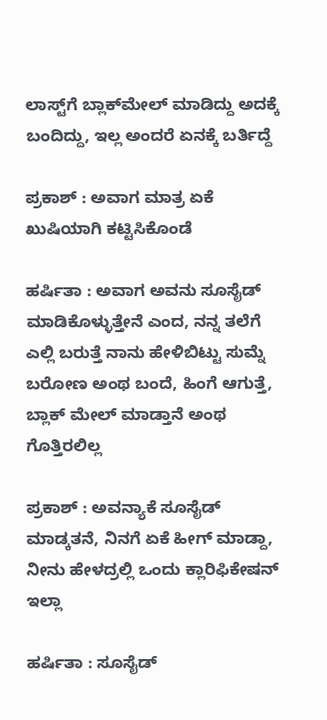ಲಾಸ್ಟ್‌ಗೆ ಬ್ಲಾಕ್‌ಮೇಲ್ ಮಾಡಿದ್ದು ಅದಕ್ಕೆ ಬಂದಿದ್ದು, ಇಲ್ಲ ಅಂದರೆ ಏನಕ್ಕೆ ಬರ್ತಿದ್ದೆ

ಪ್ರಕಾಶ್ : ಅವಾಗ ಮಾತ್ರ ಏಕೆ ಖುಷಿಯಾಗಿ ಕಟ್ಟಿಸಿಕೊಂಡೆ

ಹರ್ಷಿತಾ : ಅವಾಗ ಅವನು ಸೂಸೈಡ್ ಮಾಡಿಕೊಳ್ಳುತ್ತೇನೆ ಎಂದ, ನನ್ನ ತಲೆಗೆ ಎಲ್ಲಿ ಬರುತ್ತೆ ನಾನು ಹೇಳಿಬಿಟ್ಟು ಸುಮ್ನೆ ಬರೋಣ ಅಂಥ ಬಂದೆ, ಹಿಂಗೆ ಆಗುತ್ತೆ, ಬ್ಲಾಕ್ ಮೇಲ್ ಮಾಡ್ತಾನೆ ಅಂಥ ಗೊತ್ತಿರಲಿಲ್ಲ

ಪ್ರಕಾಶ್ : ಅವನ್ಯಾಕೆ ಸೂಸೈಡ್ ಮಾಡ್ಕತನೆ, ನಿನಗೆ ಏಕೆ ಹೀಗ್ ಮಾಡ್ದಾ, ನೀನು ಹೇಳದ್ರಲ್ಲಿ ಒಂದು ಕ್ಲಾರಿಫಿಕೇಷನ್ ಇಲ್ಲಾ

ಹರ್ಷಿತಾ : ಸೂಸೈಡ್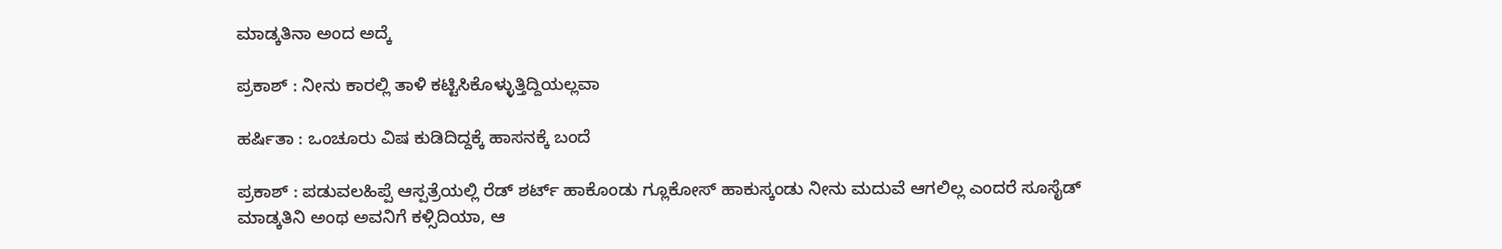ಮಾಡ್ಕತಿನಾ ಅಂದ ಅದ್ಕೆ

ಪ್ರಕಾಶ್ : ನೀನು ಕಾರಲ್ಲಿ ತಾಳಿ ಕಟ್ಟಿಸಿಕೊಳ್ಳುತ್ತಿದ್ದಿಯಲ್ಲವಾ

ಹರ್ಷಿತಾ : ಒಂಚೂರು ವಿಷ ಕುಡಿದಿದ್ದಕ್ಕೆ ಹಾಸನಕ್ಕೆ ಬಂದೆ

ಪ್ರಕಾಶ್ : ಪಡುವಲಹಿಪ್ಪೆ ಆಸ್ಪತ್ರೆಯಲ್ಲಿ ರೆಡ್ ಶರ್ಟ್ ಹಾಕೊಂಡು ಗ್ಲೂಕೋಸ್ ಹಾಕುಸ್ಕಂಡು ನೀನು ಮದುವೆ ಆಗಲಿಲ್ಲ ಎಂದರೆ ಸೂಸೈಡ್ ಮಾಡ್ಕತಿನಿ ಅಂಥ ಅವನಿಗೆ ಕಳ್ಸಿದಿಯಾ, ಆ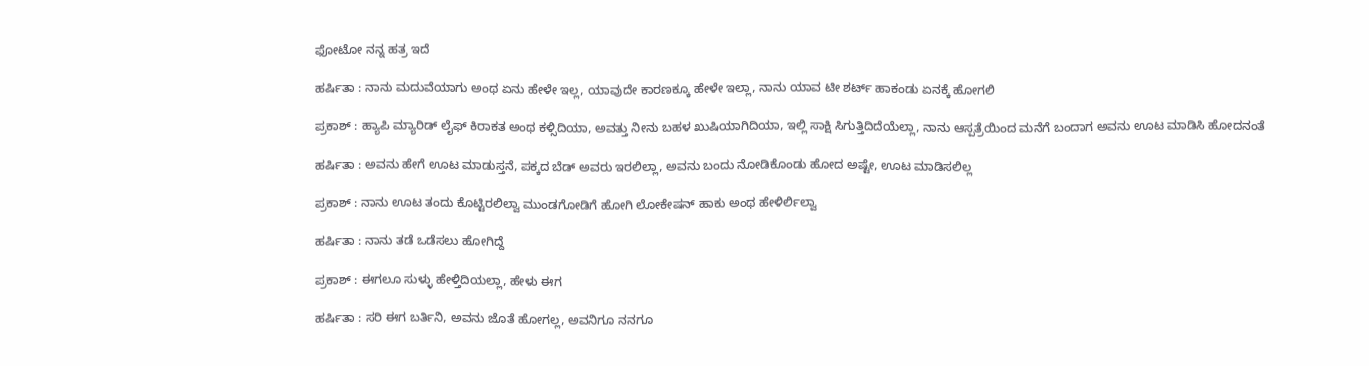ಫೋಟೋ ನನ್ನ ಹತ್ರ ಇದೆ

ಹರ್ಷಿತಾ : ನಾನು ಮದುವೆಯಾಗು ಅಂಥ ಏನು ಹೇಳೇ ಇಲ್ಲ, ಯಾವುದೇ ಕಾರಣಕ್ಕೂ ಹೇಳೇ ಇಲ್ಲಾ, ನಾನು ಯಾವ ಟೀ ಶರ್ಟ್ ಹಾಕಂಡು ಏನಕ್ಕೆ ಹೋಗಲಿ

ಪ್ರಕಾಶ್ : ಹ್ಯಾಪಿ ಮ್ಯಾರಿಡ್ ಲೈಫ್ ಕಿರಾಕತ ಅಂಥ ಕಳ್ಸಿದಿಯಾ, ಅವತ್ತು ನೀನು ಬಹಳ ಖುಷಿಯಾಗಿದಿಯಾ, ಇಲ್ಲಿ ಸಾಕ್ಷಿ ಸಿಗುತ್ತಿದಿದೆಯೆಲ್ಲಾ, ನಾನು ಆಸ್ಪತ್ರೆಯಿಂದ ಮನೆಗೆ ಬಂದಾಗ ಅವನು ಊಟ ಮಾಡಿಸಿ ಹೋದನಂತೆ

ಹರ್ಷಿತಾ : ಅವನು ಹೇಗೆ ಊಟ ಮಾಡುಸ್ತನೆ, ಪಕ್ಕದ ಬೆಡ್ ಅವರು ಇರಲಿಲ್ಲಾ, ಅವನು ಬಂದು ನೋಡಿಕೊಂಡು ಹೋದ ಅಷ್ಟೇ, ಊಟ ಮಾಡಿಸಲಿಲ್ಲ

ಪ್ರಕಾಶ್ : ನಾನು ಊಟ ತಂದು ಕೊಟ್ಟಿರಲಿಲ್ವಾ ಮುಂಡಗೋಡಿಗೆ ಹೋಗಿ ಲೋಕೇಷನ್ ಹಾಕು ಅಂಥ ಹೇಳಿರ್ಲಿಲ್ವಾ

ಹರ್ಷಿತಾ : ನಾನು ತಡೆ ಒಡೆಸಲು ಹೋಗಿದ್ದೆ

ಪ್ರಕಾಶ್ : ಈಗಲೂ ಸುಳ್ಳು ಹೇಳ್ತಿದಿಯಲ್ಲಾ, ಹೇಳು ಈಗ

ಹರ್ಷಿತಾ : ಸರಿ ಈಗ ಬರ್ತಿನಿ, ಅವನು ಜೊತೆ ಹೋಗಲ್ಲ, ಅವನಿಗೂ ನನಗೂ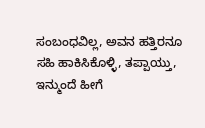ಸಂಬಂಧವಿಲ್ಲ, ಅವನ ಹತ್ತಿರನೂ ಸಹಿ ಹಾಕಿಸಿಕೊಳ್ಳಿ, ತಪ್ಪಾಯ್ತು, ಇನ್ಮುಂದೆ ಹೀಗೆ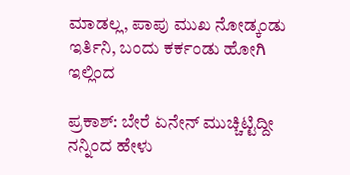ಮಾಡಲ್ಲ, ಪಾಪು ಮುಖ ನೋಡ್ಕಂಡು ಇರ್ತಿನಿ, ಬಂದು ಕರ್ಕಂಡು ಹೋಗಿ ಇಲ್ಲಿಂದ

ಪ್ರಕಾಶ್: ಬೇರೆ ಏನೇನ್ ಮುಚ್ಚಿಟ್ಟಿದ್ದೀ ನನ್ನಿಂದ ಹೇಳು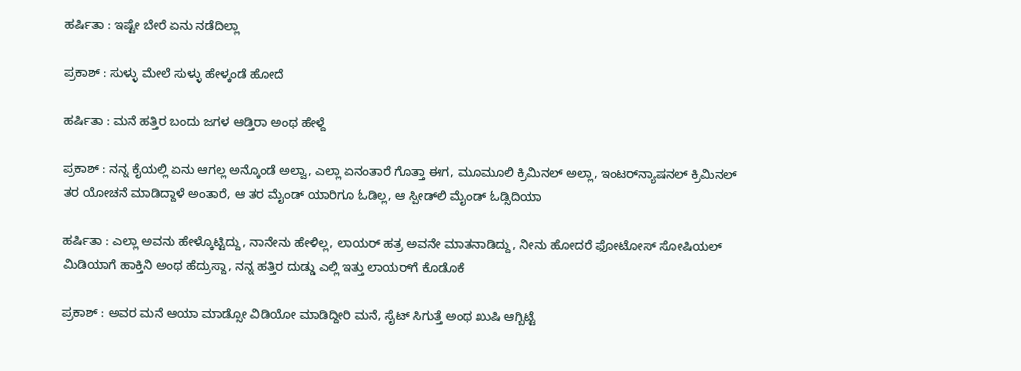ಹರ್ಷಿತಾ : ಇಷ್ಟೇ ಬೇರೆ ಏನು ನಡೆದಿಲ್ಲಾ

ಪ್ರಕಾಶ್ : ಸುಳ್ಳು ಮೇಲೆ ಸುಳ್ಳು ಹೇಳ್ಕಂಡೆ ಹೋದೆ

ಹರ್ಷಿತಾ : ಮನೆ ಹತ್ತಿರ ಬಂದು ಜಗಳ ಆಡ್ತಿರಾ ಅಂಥ ಹೇಳ್ದೆ

ಪ್ರಕಾಶ್ : ನನ್ನ ಕೈಯಲ್ಲಿ ಏನು ಆಗಲ್ಲ ಅನ್ಕೊಂಡೆ ಅಲ್ವಾ, ಎಲ್ಲಾ ಏನಂತಾರೆ ಗೊತ್ತಾ ಈಗ, ಮೂಮೂಲಿ ಕ್ರಿಮಿನಲ್ ಅಲ್ಲಾ, ಇಂಟರ್‌ನ್ಯಾಷನಲ್ ಕ್ರಿಮಿನಲ್ ತರ ಯೋಚನೆ ಮಾಡಿದ್ದಾಳೆ ಅಂತಾರೆ, ಆ ತರ ಮೈಂಡ್ ಯಾರಿಗೂ ಓಡಿಲ್ಲ, ಆ ಸ್ಪೀಡ್‌ಲಿ ಮೈಂಡ್ ಓಡ್ಸಿದಿಯಾ

ಹರ್ಷಿತಾ : ಎಲ್ಲಾ ಅವನು ಹೇಳ್ಕೊಟ್ಟಿದ್ದು, ನಾನೇನು ಹೇಳಿಲ್ಲ, ಲಾಯರ್ ಹತ್ರ ಅವನೇ ಮಾತನಾಡಿದ್ದು, ನೀನು ಹೋದರೆ ಫೋಟೋಸ್ ಸೋಷಿಯಲ್‌ ಮಿಡಿಯಾಗೆ ಹಾಕ್ತಿನಿ ಅಂಥ ಹೆದ್ರುಸ್ದಾ, ನನ್ನ ಹತ್ತಿರ ದುಡ್ಡು ಎಲ್ಲಿ ಇತ್ತು ಲಾಯರ್‌ಗೆ ಕೊಡೊಕೆ

ಪ್ರಕಾಶ್ : ಅವರ ಮನೆ ಆಯಾ ಮಾಡ್ಸೋ ವಿಡಿಯೋ ಮಾಡಿದ್ದೀರಿ ಮನೆ, ಸೈಟ್ ಸಿಗುತ್ತೆ ಅಂಥ ಖುಷಿ ಆಗ್ಬಿಟ್ಟೆ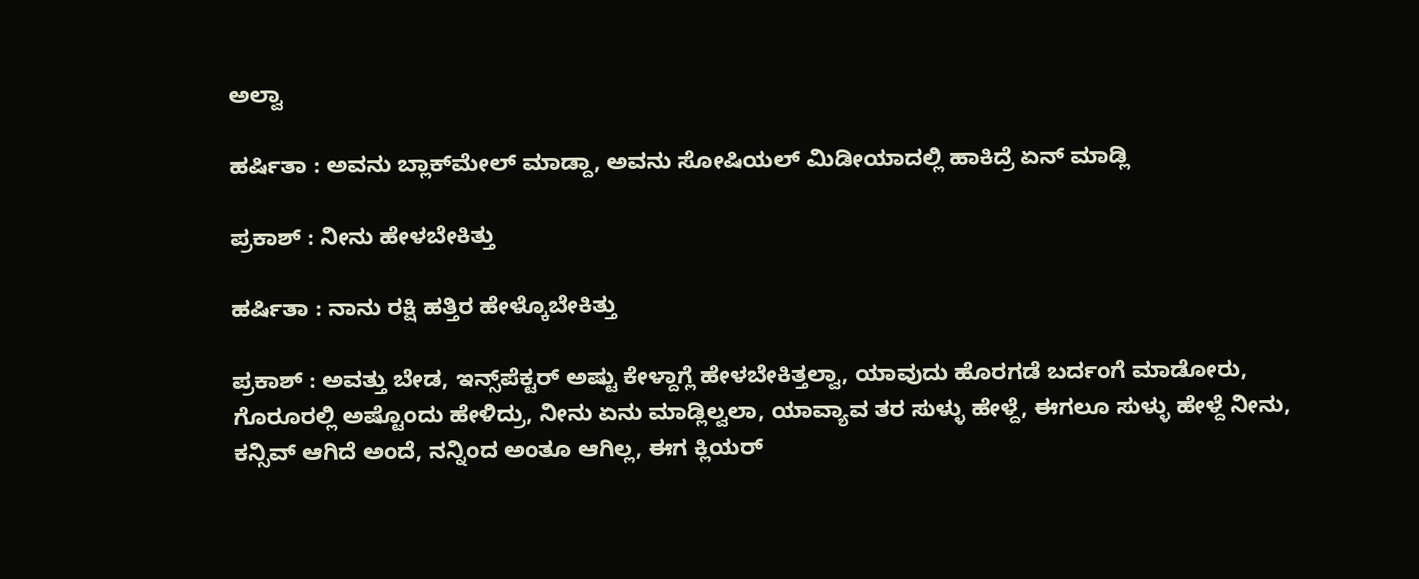ಅಲ್ವಾ

ಹರ್ಷಿತಾ : ಅವನು ಬ್ಲಾಕ್‌ಮೇಲ್ ಮಾಡ್ದಾ, ಅವನು ಸೋಷಿಯಲ್ ಮಿಡೀಯಾದಲ್ಲಿ ಹಾಕಿದ್ರೆ ಏನ್ ಮಾಡ್ಲಿ

ಪ್ರಕಾಶ್ : ನೀನು ಹೇಳಬೇಕಿತ್ತು

ಹರ್ಷಿತಾ : ನಾನು ರಕ್ಷಿ ಹತ್ತಿರ ಹೇಳ್ಕೊಬೇಕಿತ್ತು

ಪ್ರಕಾಶ್ : ಅವತ್ತು ಬೇಡ, ಇನ್ಸ್‌ಪೆಕ್ಟರ್ ಅಷ್ಟು ಕೇಳ್ದಾಗ್ಲೆ ಹೇಳಬೇಕಿತ್ತಲ್ವಾ, ಯಾವುದು ಹೊರಗಡೆ ಬರ್ದಂಗೆ ಮಾಡೋರು, ಗೊರೂರಲ್ಲಿ ಅಷ್ಟೊಂದು ಹೇಳಿದ್ರು, ನೀನು ಏನು ಮಾಡ್ಲಿಲ್ವಲಾ, ಯಾವ್ಯಾವ ತರ ಸುಳ್ಳು ಹೇಳ್ದೆ, ಈಗಲೂ ಸುಳ್ಳು ಹೇಳ್ದೆ ನೀನು, ಕನ್ಸಿವ್ ಆಗಿದೆ ಅಂದೆ, ನನ್ನಿಂದ ಅಂತೂ ಆಗಿಲ್ಲ, ಈಗ ಕ್ಲಿಯರ್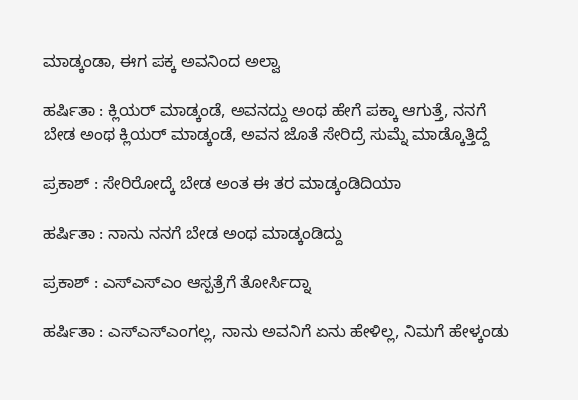ಮಾಡ್ಕಂಡಾ, ಈಗ ಪಕ್ಕ ಅವನಿಂದ ಅಲ್ವಾ

ಹರ್ಷಿತಾ : ಕ್ಲಿಯರ್ ಮಾಡ್ಕಂಡೆ, ಅವನದ್ದು ಅಂಥ ಹೇಗೆ ಪಕ್ಕಾ ಆಗುತ್ತೆ, ನನಗೆ ಬೇಡ ಅಂಥ ಕ್ಲಿಯರ್ ಮಾಡ್ಕಂಡೆ, ಅವನ ಜೊತೆ ಸೇರಿದ್ರೆ ಸುಮ್ನೆ ಮಾಡ್ಕೊತ್ತಿದ್ದೆ

ಪ್ರಕಾಶ್ : ಸೇರಿರೋದ್ಕೆ ಬೇಡ ಅಂತ ಈ ತರ ಮಾಡ್ಕಂಡಿದಿಯಾ

ಹರ್ಷಿತಾ : ನಾನು ನನಗೆ ಬೇಡ ಅಂಥ ಮಾಡ್ಕಂಡಿದ್ದು

ಪ್ರಕಾಶ್ : ಎಸ್‌ಎಸ್‌ಎಂ ಆಸ್ಪತ್ರೆಗೆ ತೋರ್ಸಿದ್ನಾ

ಹರ್ಷಿತಾ : ಎಸ್‌ಎಸ್‌ಎಂಗಲ್ಲ, ನಾನು ಅವನಿಗೆ ಏನು ಹೇಳಿಲ್ಲ, ನಿಮಗೆ ಹೇಳ್ಕಂಡು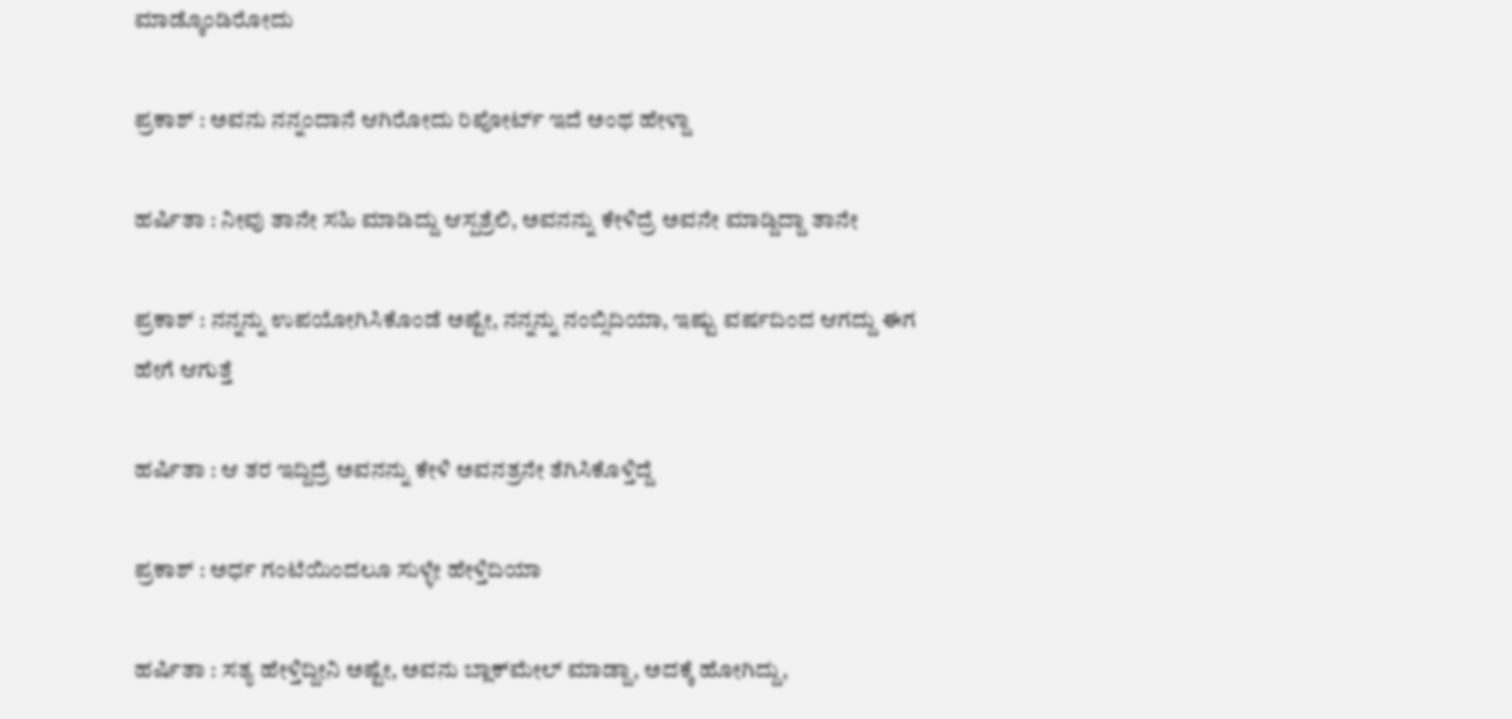ಮಾಡ್ಕೊಂಡಿರೋದು

ಪ್ರಕಾಶ್ : ಅವನು ನನ್ನಂದಾನೆ ಆಗಿರೋದು ರಿಪೋರ್ಟ್ ಇದೆ ಅಂಥ ಹೇಳ್ದಾ

ಹರ್ಷಿತಾ : ನೀವು ತಾನೇ ಸಹಿ ಮಾಡಿದ್ದು ಆಸ್ಪತ್ರೆಲಿ, ಅವನನ್ನು ಕೇಳಿದ್ರೆ ಅವನೇ ಮಾಡ್ದಿದ್ದಾ ತಾನೇ

ಪ್ರಕಾಶ್ : ನನ್ನನ್ನು ಉಪಯೋಗಿಸಿಕೊಂಡೆ ಅಷ್ಟೇ, ನನ್ನನ್ನು ನಂಬ್ಸಿದಿಯಾ, ಇಷ್ಟು ವರ್ಷದಿಂದ ಆಗದ್ದು ಈಗ ಹೇಗೆ ಆಗುತ್ತೆ

ಹರ್ಷಿತಾ : ಆ ತರ ಇದ್ದಿದ್ರೆ ಅವನನ್ನು ಕೇಳಿ ಅವನತ್ರನೇ ತೆಗಿಸಿಕೊಳ್ತಿದ್ದೆ

ಪ್ರಕಾಶ್ : ಅರ್ಧ ಗಂಟೆಯಿಂದಲೂ ಸುಳ್ಳೇ ಹೇಳ್ತಿದಿಯಾ

ಹರ್ಷಿತಾ : ಸತ್ಯ ಹೇಳ್ತಿದ್ದೀನಿ ಅಷ್ಟೇ, ಅವನು ಬ್ಲಾಕ್‌ಮೇಲ್ ಮಾಡ್ದಾ, ಅದಕ್ಕೆ ಹೋಗಿದ್ದು,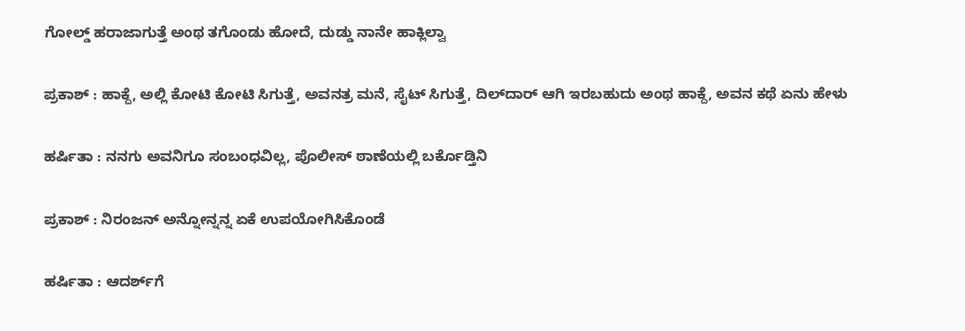ಗೋಲ್ಡ್ ಹರಾಜಾಗುತ್ತೆ ಅಂಥ ತಗೊಂಡು ಹೋದೆ, ದುಡ್ಡು ನಾನೇ ಹಾಕ್ಲಿಲ್ವಾ

ಪ್ರಕಾಶ್ : ಹಾಕ್ದೆ, ಅಲ್ಲಿ ಕೋಟಿ ಕೋಟಿ ಸಿಗುತ್ತೆ, ಅವನತ್ರ ಮನೆ, ಸೈಟ್ ಸಿಗುತ್ತೆ, ದಿಲ್‌ದಾರ್ ಆಗಿ ಇರಬಹುದು ಅಂಥ ಹಾಕ್ದೆ, ಅವನ ಕಥೆ ಏನು ಹೇಳು

ಹರ್ಷಿತಾ : ನನಗು ಅವನಿಗೂ ಸಂಬಂಧವಿಲ್ಲ, ಪೊಲೀಸ್ ಠಾಣೆಯಲ್ಲಿ ಬರ್ಕೊಡ್ತಿನಿ

ಪ್ರಕಾಶ್ : ನಿರಂಜನ್ ಅನ್ನೋನ್ನನ್ನ ಏಕೆ ಉಪಯೋಗಿಸಿಕೊಂಡೆ

ಹರ್ಷಿತಾ : ಆದರ್ಶ್‌ಗೆ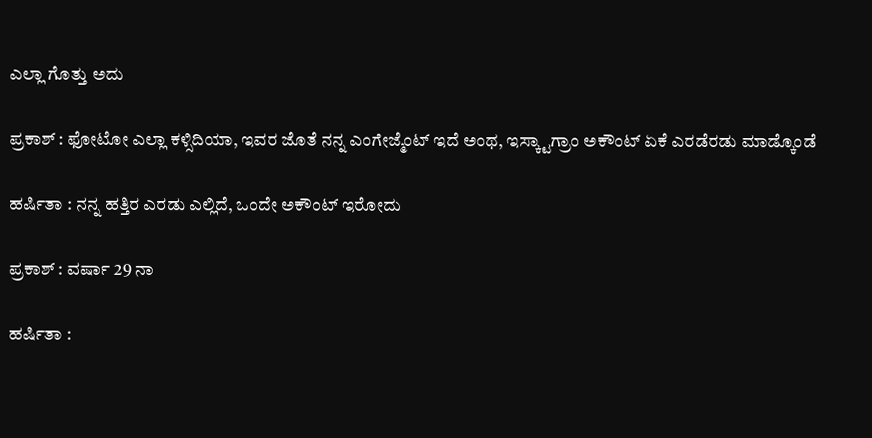ಎಲ್ಲಾ ಗೊತ್ತು ಅದು

ಪ್ರಕಾಶ್ : ಫೋಟೋ ಎಲ್ಲಾ ಕಳ್ಸಿದಿಯಾ, ಇವರ ಜೊತೆ ನನ್ನ ಎಂಗೇಜ್ಮೆಂಟ್ ಇದೆ ಅಂಥ, ಇಸ್ಕ್ಟಾಗ್ರಾಂ ಅಕೌಂಟ್ ಏಕೆ ಎರಡೆರಡು ಮಾಡ್ಕೊಂಡೆ

ಹರ್ಷಿತಾ : ನನ್ನ ಹತ್ತಿರ ಎರಡು ಎಲ್ಲಿದೆ, ಒಂದೇ ಅಕೌಂಟ್ ಇರೋದು

ಪ್ರಕಾಶ್ : ವರ್ಷಾ 29 ನಾ

ಹರ್ಷಿತಾ :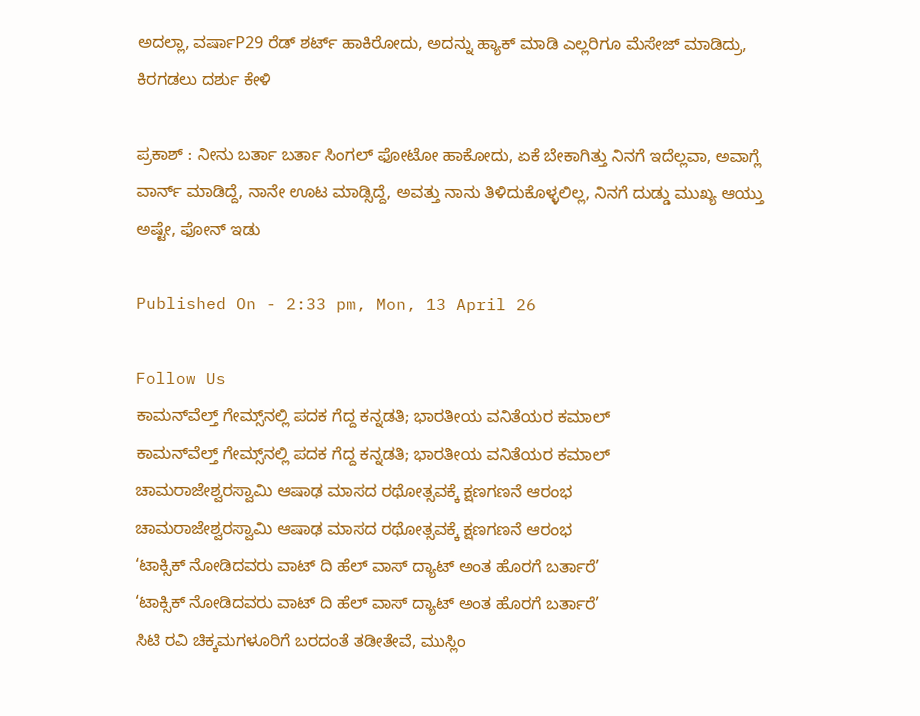ಅದಲ್ಲಾ, ವರ್ಷಾP29 ರೆಡ್ ಶರ್ಟ್ ಹಾಕಿರೋದು, ಅದನ್ನು ಹ್ಯಾಕ್ ಮಾಡಿ ಎಲ್ಲರಿಗೂ ಮೆಸೇಜ್ ಮಾಡಿದ್ರು, ಕಿರಗಡಲು ದರ್ಶು ಕೇಳಿ

ಪ್ರಕಾಶ್ : ನೀನು ಬರ್ತಾ ಬರ್ತಾ ಸಿಂಗಲ್ ಫೋಟೋ ಹಾಕೋದು, ಏಕೆ ಬೇಕಾಗಿತ್ತು ನಿನಗೆ ಇದೆಲ್ಲವಾ, ಅವಾಗ್ಲೆ ವಾರ್ನ್ ಮಾಡಿದ್ದೆ, ನಾನೇ ಊಟ ಮಾಡ್ಸಿದ್ದೆ, ಅವತ್ತು ನಾನು ತಿಳಿದುಕೊಳ್ಳಲಿಲ್ಲ, ನಿನಗೆ ದುಡ್ಡು ಮುಖ್ಯ ಆಯ್ತು ಅಷ್ಟೇ, ಫೋನ್ ಇಡು

Published On - 2:33 pm, Mon, 13 April 26

Follow Us
ಕಾಮನ್‌ವೆಲ್ತ್ ಗೇಮ್ಸ್‌ನಲ್ಲಿ ಪದಕ ಗೆದ್ದ ಕನ್ನಡತಿ; ಭಾರತೀಯ ವನಿತೆಯರ ಕಮಾಲ್
ಕಾಮನ್‌ವೆಲ್ತ್ ಗೇಮ್ಸ್‌ನಲ್ಲಿ ಪದಕ ಗೆದ್ದ ಕನ್ನಡತಿ; ಭಾರತೀಯ ವನಿತೆಯರ ಕಮಾಲ್
ಚಾಮರಾಜೇಶ್ವರಸ್ವಾಮಿ ಆಷಾಢ ಮಾಸದ ರಥೋತ್ಸವಕ್ಕೆ ಕ್ಷಣಗಣನೆ ಆರಂಭ
ಚಾಮರಾಜೇಶ್ವರಸ್ವಾಮಿ ಆಷಾಢ ಮಾಸದ ರಥೋತ್ಸವಕ್ಕೆ ಕ್ಷಣಗಣನೆ ಆರಂಭ
‘ಟಾಕ್ಸಿಕ್ ನೋಡಿದವರು ವಾಟ್ ದಿ ಹೆಲ್ ವಾಸ್ ದ್ಯಾಟ್ ಅಂತ ಹೊರಗೆ ಬರ್ತಾರೆ’
‘ಟಾಕ್ಸಿಕ್ ನೋಡಿದವರು ವಾಟ್ ದಿ ಹೆಲ್ ವಾಸ್ ದ್ಯಾಟ್ ಅಂತ ಹೊರಗೆ ಬರ್ತಾರೆ’
ಸಿಟಿ ರವಿ ಚಿಕ್ಕಮಗಳೂರಿಗೆ ಬರದಂತೆ ತಡೀತೇವೆ, ಮುಸ್ಲಿಂ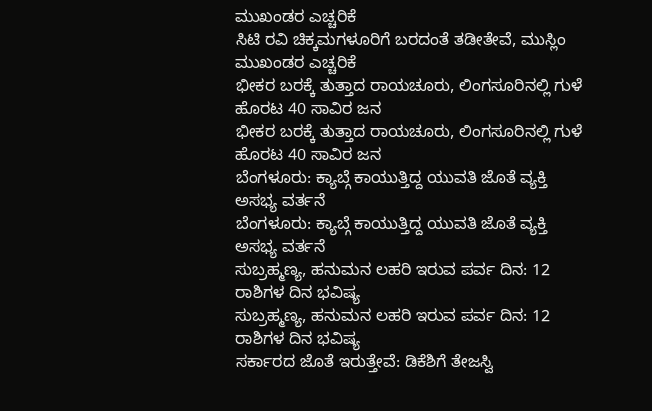ಮುಖಂಡರ ಎಚ್ಚರಿಕೆ
ಸಿಟಿ ರವಿ ಚಿಕ್ಕಮಗಳೂರಿಗೆ ಬರದಂತೆ ತಡೀತೇವೆ, ಮುಸ್ಲಿಂ ಮುಖಂಡರ ಎಚ್ಚರಿಕೆ
ಭೀಕರ ಬರಕ್ಕೆ ತುತ್ತಾದ ರಾಯಚೂರು, ಲಿಂಗಸೂರಿನಲ್ಲಿ ಗುಳೆ ಹೊರಟ 40 ಸಾವಿರ ಜನ
ಭೀಕರ ಬರಕ್ಕೆ ತುತ್ತಾದ ರಾಯಚೂರು, ಲಿಂಗಸೂರಿನಲ್ಲಿ ಗುಳೆ ಹೊರಟ 40 ಸಾವಿರ ಜನ
ಬೆಂಗಳೂರು: ಕ್ಯಾಬ್ಗೆ ಕಾಯುತ್ತಿದ್ದ ಯುವತಿ ಜೊತೆ ವ್ಯಕ್ತಿ ಅಸಭ್ಯ ವರ್ತನೆ
ಬೆಂಗಳೂರು: ಕ್ಯಾಬ್ಗೆ ಕಾಯುತ್ತಿದ್ದ ಯುವತಿ ಜೊತೆ ವ್ಯಕ್ತಿ ಅಸಭ್ಯ ವರ್ತನೆ
ಸುಬ್ರಹ್ಮಣ್ಯ, ಹನುಮನ ಲಹರಿ ಇರುವ ಪರ್ವ ದಿನ: 12 ರಾಶಿಗಳ ದಿನ ಭವಿಷ್ಯ
ಸುಬ್ರಹ್ಮಣ್ಯ, ಹನುಮನ ಲಹರಿ ಇರುವ ಪರ್ವ ದಿನ: 12 ರಾಶಿಗಳ ದಿನ ಭವಿಷ್ಯ
ಸರ್ಕಾರದ ಜೊತೆ ಇರುತ್ತೇವೆ: ಡಿಕೆಶಿಗೆ ತೇಜಸ್ವಿ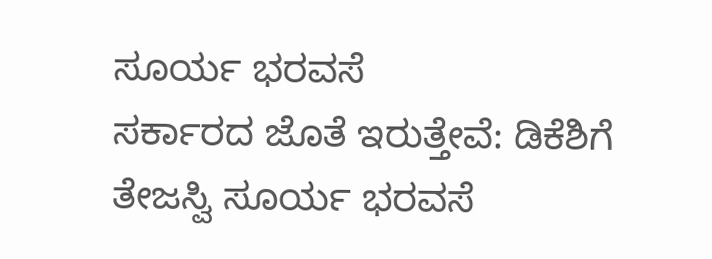ಸೂರ್ಯ ಭರವಸೆ
ಸರ್ಕಾರದ ಜೊತೆ ಇರುತ್ತೇವೆ: ಡಿಕೆಶಿಗೆ ತೇಜಸ್ವಿ ಸೂರ್ಯ ಭರವಸೆ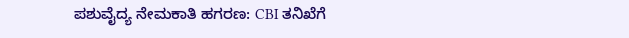ಪಶುವೈದ್ಯ ನೇಮಕಾತಿ ಹಗರಣ: CBI ತನಿಖೆಗೆ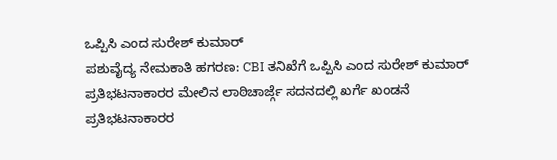ಒಪ್ಪಿಸಿ ಎಂದ ಸುರೇಶ್ ಕುಮಾರ್
ಪಶುವೈದ್ಯ ನೇಮಕಾತಿ ಹಗರಣ: CBI ತನಿಖೆಗೆ ಒಪ್ಪಿಸಿ ಎಂದ ಸುರೇಶ್ ಕುಮಾರ್
ಪ್ರತಿಭಟನಾಕಾರರ ಮೇಲಿನ ಲಾಠಿಚಾರ್ಜ್ಗೆ ಸದನದಲ್ಲಿ ಖರ್ಗೆ ಖಂಡನೆ
ಪ್ರತಿಭಟನಾಕಾರರ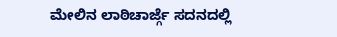ಮೇಲಿನ ಲಾಠಿಚಾರ್ಜ್ಗೆ ಸದನದಲ್ಲಿ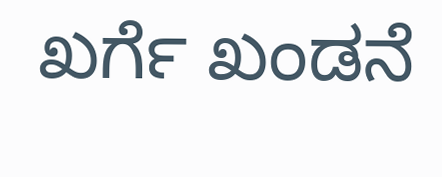ಖರ್ಗೆ ಖಂಡನೆ